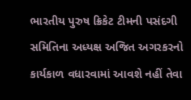ભારતીય પુરુષ ક્રિકેટ ટીમની પસંદગી સમિતિના અધ્યક્ષ અજિત અગરકરનો કાર્યકાળ વધારવામાં આવશે નહીં તેવા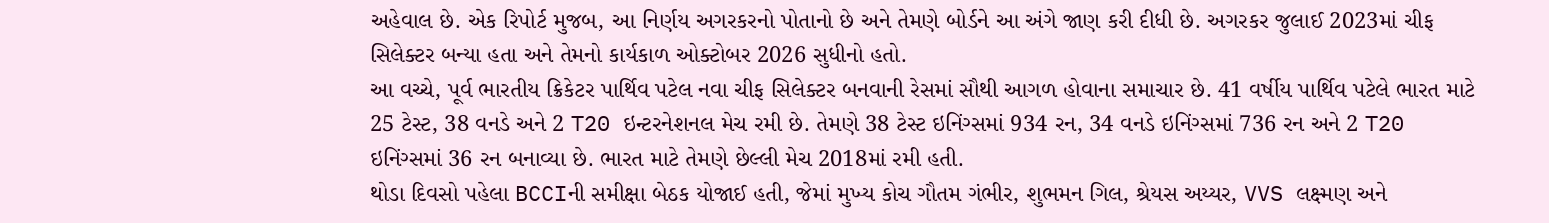અહેવાલ છે. એક રિપોર્ટ મુજબ, આ નિર્ણય અગરકરનો પોતાનો છે અને તેમણે બોર્ડને આ અંગે જાણ કરી દીધી છે. અગરકર જુલાઈ 2023માં ચીફ સિલેક્ટર બન્યા હતા અને તેમનો કાર્યકાળ ઓક્ટોબર 2026 સુધીનો હતો.
આ વચ્ચે, પૂર્વ ભારતીય ક્રિકેટર પાર્થિવ પટેલ નવા ચીફ સિલેક્ટર બનવાની રેસમાં સૌથી આગળ હોવાના સમાચાર છે. 41 વર્ષીય પાર્થિવ પટેલે ભારત માટે 25 ટેસ્ટ, 38 વનડે અને 2 T20 ઇન્ટરનેશનલ મેચ રમી છે. તેમણે 38 ટેસ્ટ ઇનિંગ્સમાં 934 રન, 34 વનડે ઇનિંગ્સમાં 736 રન અને 2 T20 ઇનિંગ્સમાં 36 રન બનાવ્યા છે. ભારત માટે તેમણે છેલ્લી મેચ 2018માં રમી હતી.
થોડા દિવસો પહેલા BCCIની સમીક્ષા બેઠક યોજાઈ હતી, જેમાં મુખ્ય કોચ ગૌતમ ગંભીર, શુભમન ગિલ, શ્રેયસ અય્યર, VVS લક્ષ્મણ અને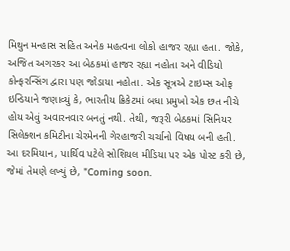મિથુન મન્હાસ સહિત અનેક મહત્વના લોકો હાજર રહ્યા હતા. જોકે, અજિત અગરકર આ બેઠકમાં હાજર રહ્યા નહોતા અને વીડિયો કોન્ફરન્સિંગ દ્વારા પણ જોડાયા નહોતા. એક સૂત્રએ ટાઇમ્સ ઓફ ઇન્ડિયાને જણાવ્યું કે, ભારતીય ક્રિકેટમાં બધા પ્રમુખો એક છત નીચે હોય એવું અવારનવાર બનતું નથી. તેથી, જરૂરી બેઠકમાં સિનિયર સિલેક્શન કમિટીના ચેરમેનની ગેરહાજરી ચર્ચાનો વિષય બની હતી.
આ દરમિયાન, પાર્થિવ પટેલે સોશિયલ મીડિયા પર એક પોસ્ટ કરી છે, જેમાં તેમણે લખ્યું છે, "Coming soon.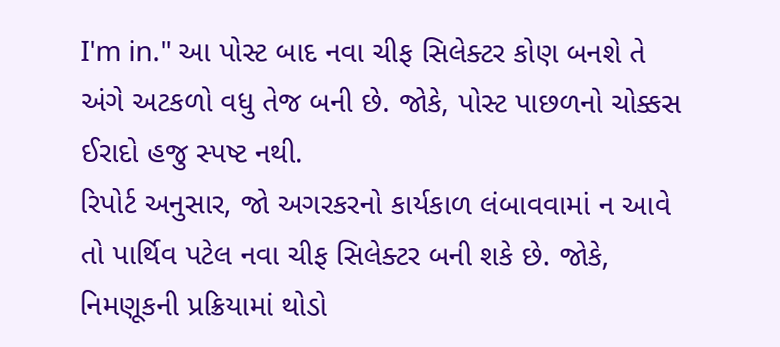I'm in." આ પોસ્ટ બાદ નવા ચીફ સિલેક્ટર કોણ બનશે તે અંગે અટકળો વધુ તેજ બની છે. જોકે, પોસ્ટ પાછળનો ચોક્કસ ઈરાદો હજુ સ્પષ્ટ નથી.
રિપોર્ટ અનુસાર, જો અગરકરનો કાર્યકાળ લંબાવવામાં ન આવે તો પાર્થિવ પટેલ નવા ચીફ સિલેક્ટર બની શકે છે. જોકે, નિમણૂકની પ્રક્રિયામાં થોડો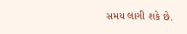સમય લાગી શકે છે.